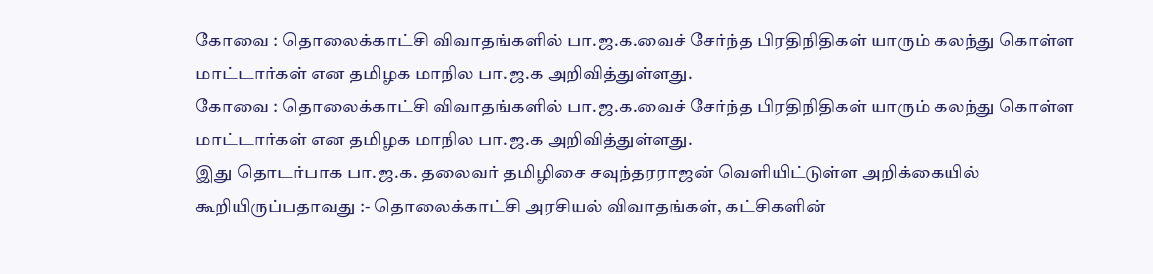கோவை : தொலைக்காட்சி விவாதங்களில் பா.ஜ.க.வைச் சேர்ந்த பிரதிநிதிகள் யாரும் கலந்து கொள்ள மாட்டார்கள் என தமிழக மாநில பா.ஜ.க அறிவித்துள்ளது.
கோவை : தொலைக்காட்சி விவாதங்களில் பா.ஜ.க.வைச் சேர்ந்த பிரதிநிதிகள் யாரும் கலந்து கொள்ள மாட்டார்கள் என தமிழக மாநில பா.ஜ.க அறிவித்துள்ளது.
இது தொடர்பாக பா.ஜ.க. தலைவர் தமிழிசை சவுந்தரராஜன் வெளியிட்டுள்ள அறிக்கையில் கூறியிருப்பதாவது :- தொலைக்காட்சி அரசியல் விவாதங்கள், கட்சிகளின்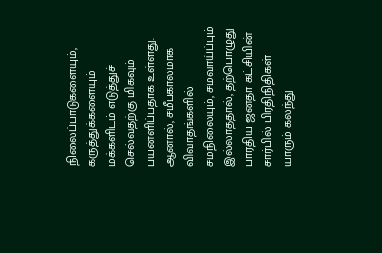நிலைப்பாடுகளையும், கருத்துக்களையும் மக்களிடம் எடுத்துச் செல்வதற்கு மிகவும் பயனளிப்பதாக உள்ளது. ஆனால், சமீபகாலமாக விவாதங்களில் சமநிலையும், சமவாய்ப்பும் இல்லாததால், தற்பொழுது பாரதிய ஜனதா கட்சியின் சார்பில் பிரதிநிதிகள் யாரும் கலந்து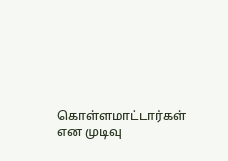கொள்ளமாட்டார்கள் என முடிவு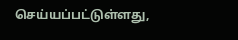செய்யப்பட்டுள்ளது,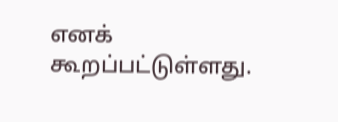எனக் கூறப்பட்டுள்ளது.